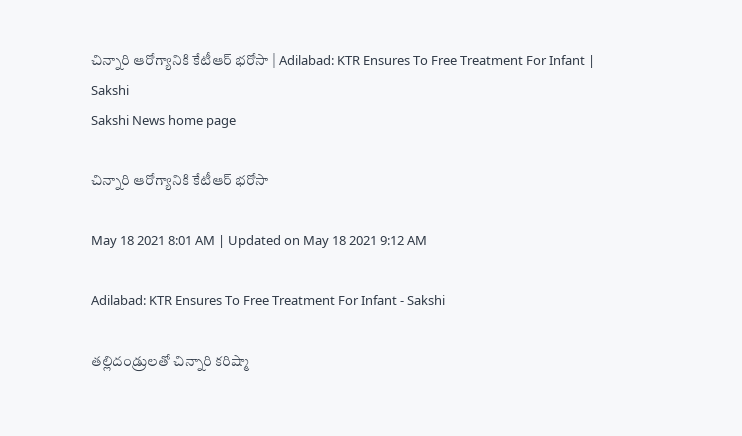చిన్నారి ఆరోగ్యానికి కేటీఆర్‌ భరోసా | Adilabad: KTR Ensures To Free Treatment For Infant | Sakshi
Sakshi News home page

చిన్నారి ఆరోగ్యానికి కేటీఆర్‌ భరోసా

May 18 2021 8:01 AM | Updated on May 18 2021 9:12 AM

Adilabad: KTR Ensures To Free Treatment For Infant - Sakshi

తల్లిదండ్రులతో చిన్నారి కరిష్మా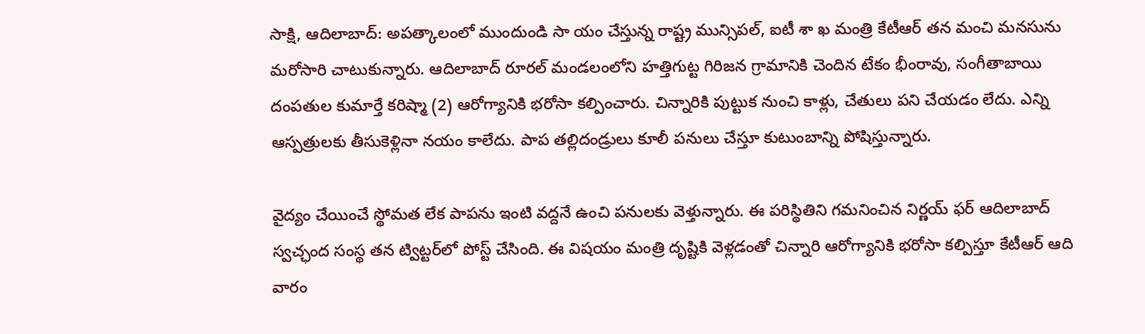సాక్షి, ఆదిలాబాద్‌: అపత్కాలంలో ముందుండి సా యం చేస్తున్న రాష్ట్ర మున్సిపల్, ఐటీ శా ఖ మంత్రి కేటీఆర్‌ తన మంచి మనసును మరోసారి చాటుకున్నారు. ఆదిలాబాద్‌ రూరల్‌ మండలంలోని హత్తిగుట్ట గిరిజన గ్రామానికి చెందిన టేకం భీంరావు, సంగీతాబాయి దంపతుల కుమార్తే కరిష్మా (2) ఆరోగ్యానికి భరోసా కల్పించారు. చిన్నారికి పుట్టుక నుంచి కాళ్లు, చేతులు పని చేయడం లేదు. ఎన్ని ఆస్పత్రులకు తీసుకెళ్లినా నయం కాలేదు. పాప తల్లిదండ్రులు కూలీ పనులు చేస్తూ కుటుంబాన్ని పోషిస్తున్నారు.

వైద్యం చేయించే స్థోమత లేక పాపను ఇంటి వద్దనే ఉంచి పనులకు వెళ్తున్నారు. ఈ పరిస్థితిని గమనించిన నిర్ణయ్‌ ఫర్‌ ఆదిలాబాద్‌ స్వచ్ఛంద సంస్థ తన ట్విట్టర్‌లో పోస్ట్‌ చేసింది. ఈ విషయం మంత్రి దృష్టికి వెళ్లడంతో చిన్నారి ఆరోగ్యానికి భరోసా కల్పిస్తూ కేటీఆర్‌ ఆది వారం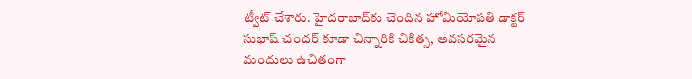ట్వీట్‌ చేశారు. హైదరాబాద్‌కు చెందిన హోమియోపతి డాక్టర్‌ సుభాష్‌ చందర్‌ కూడా చిన్నారికి చికిత్స, అవసరమైన మందులు ఉచితంగా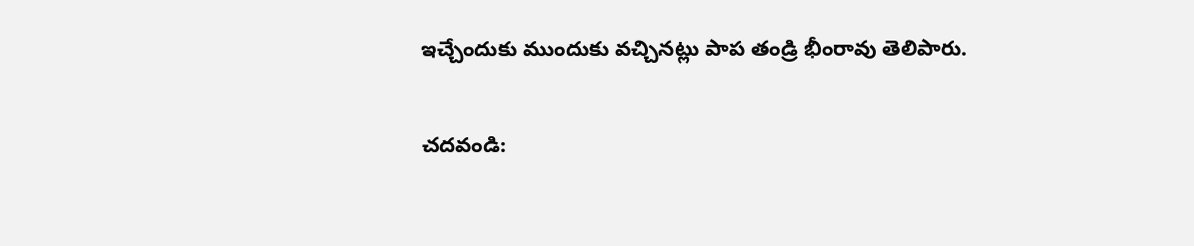ఇచ్చేందుకు ముందుకు వచ్చినట్లు పాప తండ్రి భీంరావు తెలిపారు.

చదవండి: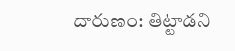దారుణం: తిట్టాడని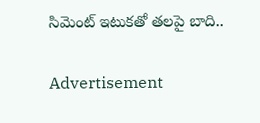సిమెంట్‌ ఇటుకతో తలపై బాది..

Advertisement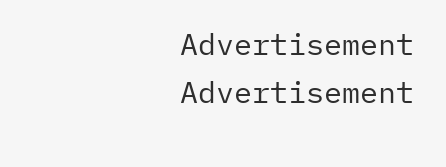Advertisement
Advertisement